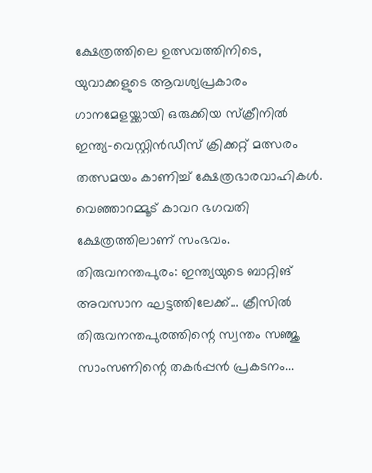ക്ഷേത്രത്തിലെ ഉത്സവത്തിനിടെ, യുവാക്കളുടെ ആവശ്യപ്രകാരം ഗാനമേളയ്ക്കായി ഒരുക്കിയ സ്ക്രീനിൽ ഇന്ത്യ-വെസ്റ്റിൻഡീസ് ക്രിക്കറ്റ് മത്സരം തത്സമയം കാണിച്ച് ക്ഷേത്രഭാരവാഹികൾ. വെഞ്ഞാറമ്മൂട് കാവറ ഭഗവതി ക്ഷേത്രത്തിലാണ് സംഭവം.
തിരുവനന്തപുരം: ഇന്ത്യയുടെ ബാറ്റിങ് അവസാന ഘട്ടത്തിലേക്ക്... ക്രീസിൽ തിരുവനന്തപുരത്തിന്റെ സ്വന്തം സഞ്ജു സാംസണിന്റെ തകർപ്പൻ പ്രകടനം...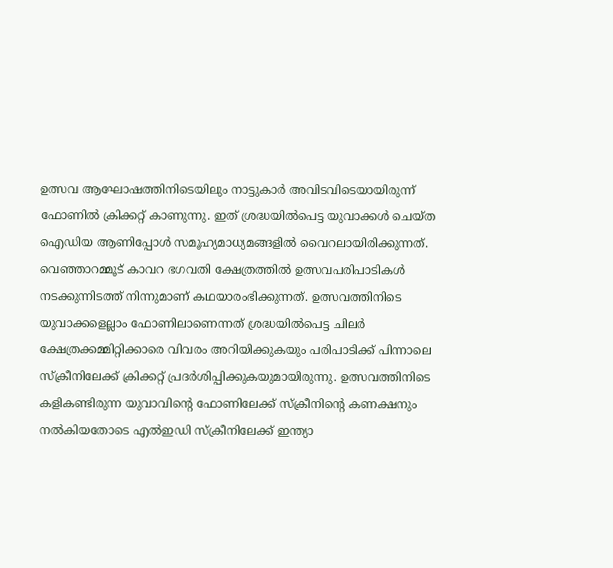ഉത്സവ ആഘോഷത്തിനിടെയിലും നാട്ടുകാർ അവിടവിടെയായിരുന്ന് ഫോണിൽ ക്രിക്കറ്റ് കാണുന്നു. ഇത് ശ്രദ്ധയിൽപെട്ട യുവാക്കൾ ചെയ്ത ഐഡിയ ആണിപ്പോൾ സമൂഹ്യമാധ്യമങ്ങളിൽ വൈറലായിരിക്കുന്നത്. വെഞ്ഞാറമ്മൂട് കാവറ ഭഗവതി ക്ഷേത്രത്തിൽ ഉത്സവപരിപാടികൾ നടക്കുന്നിടത്ത് നിന്നുമാണ് കഥയാരംഭിക്കുന്നത്. ഉത്സവത്തിനിടെ യുവാക്കളെല്ലാം ഫോണിലാണെന്നത് ശ്രദ്ധയിൽപെട്ട ചിലർ ക്ഷേത്രക്കമ്മിറ്റിക്കാരെ വിവരം അറിയിക്കുകയും പരിപാടിക്ക് പിന്നാലെ സ്ക്രീനിലേക്ക് ക്രിക്കറ്റ് പ്രദർശിപ്പിക്കുകയുമായിരുന്നു. ഉത്സവത്തിനിടെ കളികണ്ടിരുന്ന യുവാവിന്റെ ഫോണിലേക്ക് സ്ക്രീനിന്റെ കണക്ഷനും നൽകിയതോടെ എൽഇഡി സ്ക്രീനിലേക്ക് ഇന്ത്യാ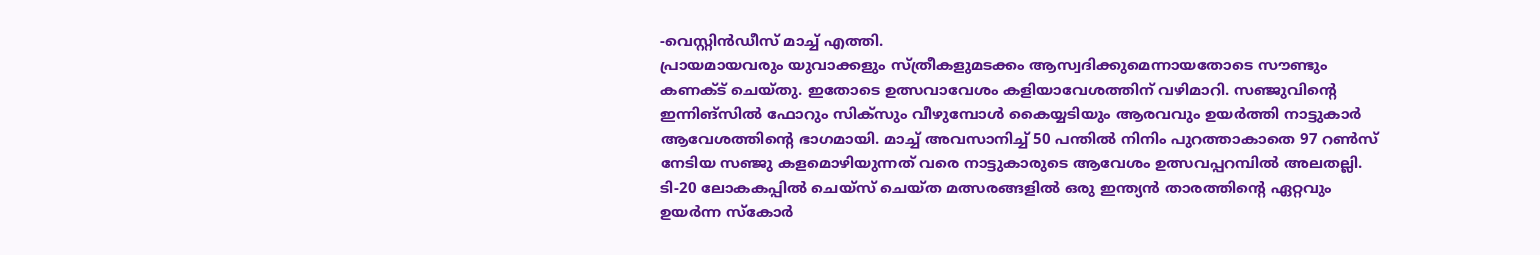-വെസ്റ്റിൻഡീസ് മാച്ച് എത്തി.
പ്രായമായവരും യുവാക്കളും സ്ത്രീകളുമടക്കം ആസ്വദിക്കുമെന്നായതോടെ സൗണ്ടും കണക്ട് ചെയ്തു. ഇതോടെ ഉത്സവാവേശം കളിയാവേശത്തിന് വഴിമാറി. സഞ്ജുവിന്റെ ഇന്നിങ്സിൽ ഫോറും സിക്സും വീഴുമ്പോൾ കൈയ്യടിയും ആരവവും ഉയർത്തി നാട്ടുകാർ ആവേശത്തിന്റെ ഭാഗമായി. മാച്ച് അവസാനിച്ച് 50 പന്തിൽ നിനിം പുറത്താകാതെ 97 റൺസ് നേടിയ സഞ്ജു കളമൊഴിയുന്നത് വരെ നാട്ടുകാരുടെ ആവേശം ഉത്സവപ്പറമ്പിൽ അലതല്ലി. ടി-20 ലോകകപ്പിൽ ചെയ്സ് ചെയ്ത മത്സരങ്ങളിൽ ഒരു ഇന്ത്യൻ താരത്തിന്റെ ഏറ്റവും ഉയർന്ന സ്കോർ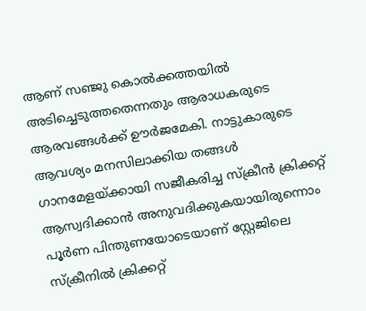ആണ് സഞ്ജു കൊൽക്കത്തയിൽ അടിച്ചെടുത്തതെന്നതും ആരാധകരുടെ ആരവങ്ങൾക്ക് ഊർജമേകി. നാട്ടുകാരുടെ ആവശ്യം മനസിലാക്കിയ തങ്ങൾ ഗാനമേളയ്ക്കായി സജീകരിച്ച സ്ക്രീൻ ക്രിക്കറ്റ് ആസ്വദിക്കാൻ അനുവദിക്കുകയായിരുന്നൊം പൂർണ പിന്തുണയോടെയാണ് സ്റ്റേജിലെ സ്ക്രീനിൽ ക്രിക്കറ്റ്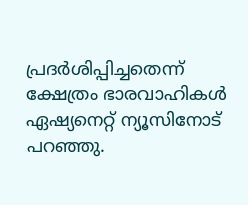പ്രദർശിപ്പിച്ചതെന്ന് ക്ഷേത്രം ഭാരവാഹികൾ ഏഷ്യനെറ്റ് ന്യൂസിനോട് പറഞ്ഞു.